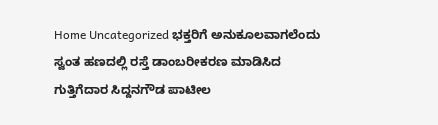Home Uncategorized ಭಕ್ತರಿಗೆ ಅನುಕೂಲವಾಗಲೆಂದು ಸ್ವಂತ ಹಣದಲ್ಲಿ ರಸ್ತೆ ಡಾಂಬರೀಕರಣ ಮಾಡಿಸಿದ ಗುತ್ತಿಗೆದಾರ ಸಿದ್ದನಗೌಡ ಪಾಟೀಲ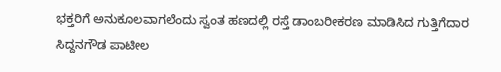ಭಕ್ತರಿಗೆ ಅನುಕೂಲವಾಗಲೆಂದು ಸ್ವಂತ ಹಣದಲ್ಲಿ ರಸ್ತೆ ಡಾಂಬರೀಕರಣ ಮಾಡಿಸಿದ ಗುತ್ತಿಗೆದಾರ ಸಿದ್ದನಗೌಡ ಪಾಟೀಲ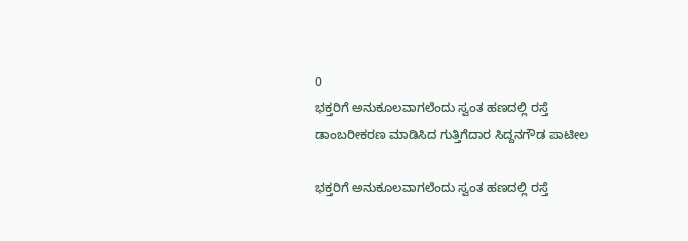0
ಭಕ್ತರಿಗೆ ಅನುಕೂಲವಾಗಲೆಂದು ಸ್ವಂತ ಹಣದಲ್ಲಿ ರಸ್ತೆ ಡಾಂಬರೀಕರಣ ಮಾಡಿಸಿದ ಗುತ್ತಿಗೆದಾರ ಸಿದ್ದನಗೌಡ ಪಾಟೀಲ

ಭಕ್ತರಿಗೆ ಅನುಕೂಲವಾಗಲೆಂದು ಸ್ವಂತ ಹಣದಲ್ಲಿ ರಸ್ತೆ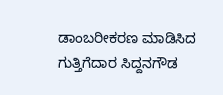ಡಾಂಬರೀಕರಣ ಮಾಡಿಸಿದ ಗುತ್ತಿಗೆದಾರ ಸಿದ್ದನಗೌಡ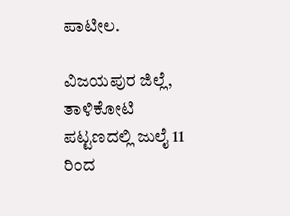ಪಾಟೀಲ.

ವಿಜಯಪುರ ಜಿಲ್ಲೆ, ತಾಳಿಕೋಟಿ ಪಟ್ಟಣದಲ್ಲಿ ಜುಲೈ 11 ರಿಂದ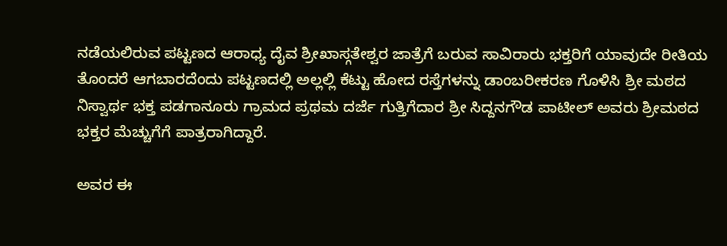ನಡೆಯಲಿರುವ ಪಟ್ಟಣದ ಆರಾಧ್ಯ ದೈವ ಶ್ರೀಖಾಸ್ಗತೇಶ್ವರ ಜಾತ್ರೆಗೆ ಬರುವ ಸಾವಿರಾರು ಭಕ್ತರಿಗೆ ಯಾವುದೇ ರೀತಿಯ ತೊಂದರೆ ಆಗಬಾರದೆಂದು ಪಟ್ಟಣದಲ್ಲಿ ಅಲ್ಲಲ್ಲಿ ಕೆಟ್ಟು ಹೋದ ರಸ್ತೆಗಳನ್ನು ಡಾಂಬರೀಕರಣ ಗೊಳಿಸಿ ಶ್ರೀ ಮಠದ ನಿಸ್ವಾರ್ಥ ಭಕ್ತ ಪಡಗಾನೂರು ಗ್ರಾಮದ ಪ್ರಥಮ ದರ್ಜೆ ಗುತ್ತಿಗೆದಾರ ಶ್ರೀ ಸಿದ್ದನಗೌಡ ಪಾಟೀಲ್ ಅವರು ಶ್ರೀಮಠದ ಭಕ್ತರ ಮೆಚ್ಚುಗೆಗೆ ಪಾತ್ರರಾಗಿದ್ದಾರೆ.

ಅವರ ಈ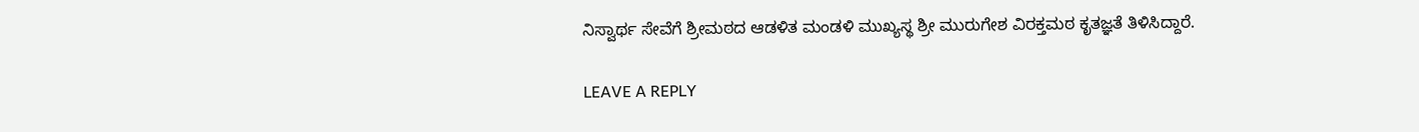ನಿಸ್ವಾರ್ಥ ಸೇವೆಗೆ ಶ್ರೀಮಠದ ಆಡಳಿತ ಮಂಡಳಿ ಮುಖ್ಯಸ್ಥ ಶ್ರೀ ಮುರುಗೇಶ ವಿರಕ್ತಮಠ ಕೃತಜ್ಞತೆ ತಿಳಿಸಿದ್ದಾರೆ.

LEAVE A REPLY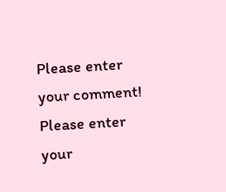Please enter your comment!
Please enter your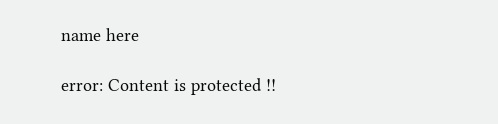name here

error: Content is protected !!